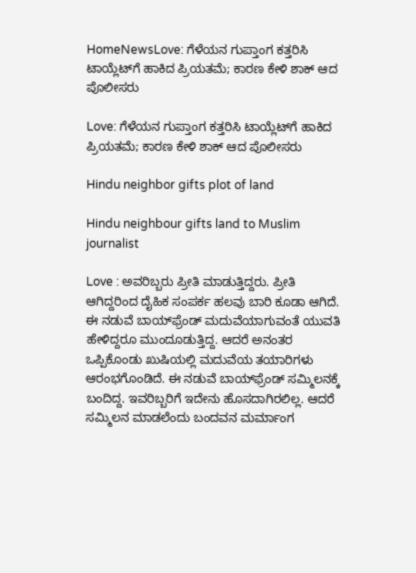HomeNewsLove: ಗೆಳೆಯನ ಗುಪ್ತಾಂಗ ಕತ್ತರಿಸಿ ಟಾಯ್ಲೆಟ್‌ಗೆ ಹಾಕಿದ ಪ್ರಿಯತಮೆ; ಕಾರಣ ಕೇಳಿ ಶಾಕ್‌ ಆದ ಪೊಲೀಸರು

Love: ಗೆಳೆಯನ ಗುಪ್ತಾಂಗ ಕತ್ತರಿಸಿ ಟಾಯ್ಲೆಟ್‌ಗೆ ಹಾಕಿದ ಪ್ರಿಯತಮೆ; ಕಾರಣ ಕೇಳಿ ಶಾಕ್‌ ಆದ ಪೊಲೀಸರು

Hindu neighbor gifts plot of land

Hindu neighbour gifts land to Muslim journalist

Love : ಅವರಿಬ್ಬರು ಪ್ರೀತಿ ಮಾಡುತ್ತಿದ್ದರು. ಪ್ರೀತಿ ಆಗಿದ್ದರಿಂದ ದೈಹಿಕ ಸಂಪರ್ಕ ಹಲವು ಬಾರಿ ಕೂಡಾ ಆಗಿದೆ. ಈ ನಡುವೆ ಬಾಯ್‌ಫ್ರೆಂಡ್‌ ಮದುವೆಯಾಗುವಂತೆ ಯುವತಿ ಹೇಳಿದ್ದರೂ ಮುಂದೂಡುತ್ತಿದ್ದ. ಆದರೆ ಅನಂತರ ಒಪ್ಪಿಕೊಂಡು ಖುಷಿಯಲ್ಲಿ ಮದುವೆಯ ತಯಾರಿಗಳು ಆರಂಭಗೊಂಡಿದೆ. ಈ ನಡುವೆ ಬಾಯ್‌ಫ್ರೆಂಡ್‌ ಸಮ್ಮಿಲನಕ್ಕೆ ಬಂದಿದ್ದ. ಇವರಿಬ್ಬರಿಗೆ ಇದೇನು ಹೊಸದಾಗಿರಲಿಲ್ಲ. ಆದರೆ ಸಮ್ಮಿಲನ ಮಾಡಲೆಂದು ಬಂದವನ ಮರ್ಮಾಂಗ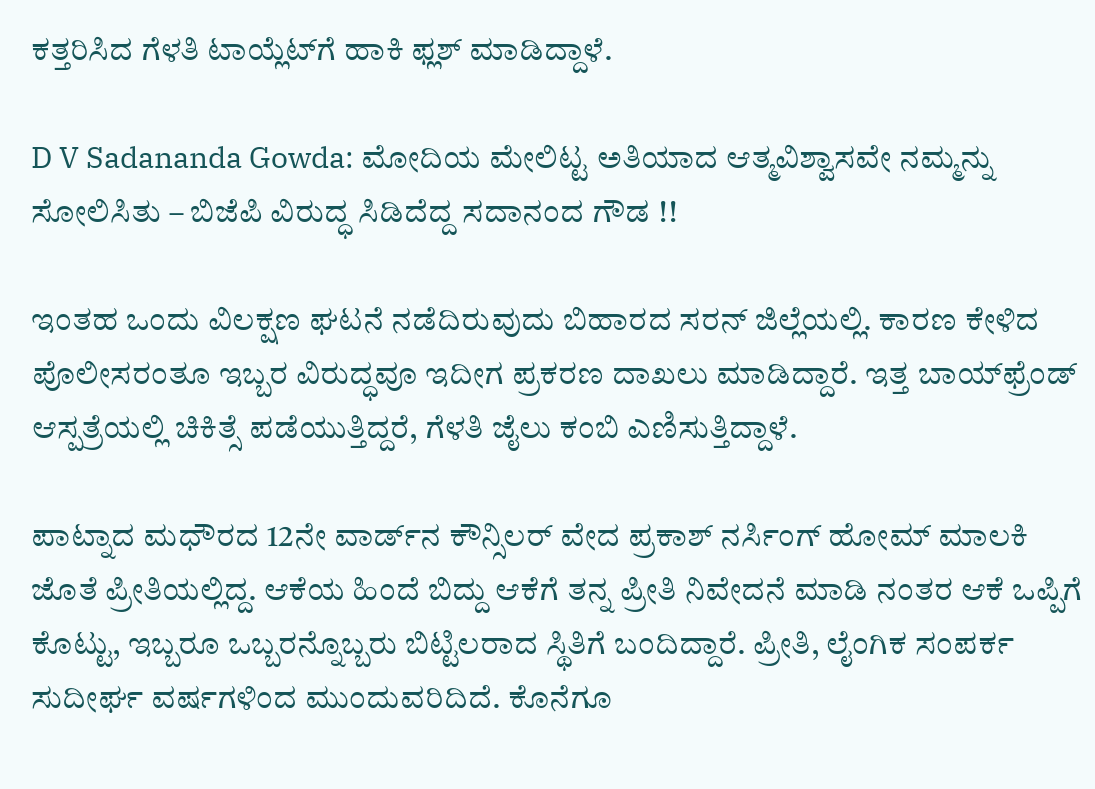ಕತ್ತರಿಸಿದ ಗೆಳತಿ ಟಾಯ್ಲೆಟ್‌ಗೆ ಹಾಕಿ ಫ್ಲಶ್‌ ಮಾಡಿದ್ದಾಳೆ.

D V Sadananda Gowda: ಮೋದಿಯ ಮೇಲಿಟ್ಟ ಅತಿಯಾದ ಆತ್ಮವಿಶ್ವಾಸವೇ ನಮ್ಮನ್ನು ಸೋಲಿಸಿತು – ಬಿಜೆಪಿ ವಿರುದ್ಧ ಸಿಡಿದೆದ್ದ ಸದಾನಂದ ಗೌಡ !!

ಇಂತಹ ಒಂದು ವಿಲಕ್ಷಣ ಘಟನೆ ನಡೆದಿರುವುದು ಬಿಹಾರದ ಸರನ್‌ ಜಿಲ್ಲೆಯಲ್ಲಿ. ಕಾರಣ ಕೇಳಿದ ಪೊಲೀಸರಂತೂ ಇಬ್ಬರ ವಿರುದ್ಧವೂ ಇದೀಗ ಪ್ರಕರಣ ದಾಖಲು ಮಾಡಿದ್ದಾರೆ. ಇತ್ತ ಬಾಯ್‌ಫ್ರೆಂಡ್‌ ಆಸ್ಪತ್ರೆಯಲ್ಲಿ ಚಿಕಿತ್ಸೆ ಪಡೆಯುತ್ತಿದ್ದರೆ, ಗೆಳತಿ ಜೈಲು ಕಂಬಿ ಎಣಿಸುತ್ತಿದ್ದಾಳೆ.

ಪಾಟ್ನಾದ ಮಧೌರದ 12ನೇ ವಾರ್ಡ್‌ನ ಕೌನ್ಸಿಲರ್‌ ವೇದ ಪ್ರಕಾಶ್‌ ನರ್ಸಿಂಗ್‌ ಹೋಮ್‌ ಮಾಲಕಿ ಜೊತೆ ಪ್ರೀತಿಯಲ್ಲಿದ್ದ. ಆಕೆಯ ಹಿಂದೆ ಬಿದ್ದು ಆಕೆಗೆ ತನ್ನ ಪ್ರೀತಿ ನಿವೇದನೆ ಮಾಡಿ ನಂತರ ಆಕೆ ಒಪ್ಪಿಗೆ ಕೊಟ್ಟು, ಇಬ್ಬರೂ ಒಬ್ಬರನ್ನೊಬ್ಬರು ಬಿಟ್ಟಿಲರಾದ ಸ್ಥಿತಿಗೆ ಬಂದಿದ್ದಾರೆ. ಪ್ರೀತಿ, ಲೈಂಗಿಕ ಸಂಪರ್ಕ ಸುದೀರ್ಘ ವರ್ಷಗಳಿಂದ ಮುಂದುವರಿದಿದೆ. ಕೊನೆಗೂ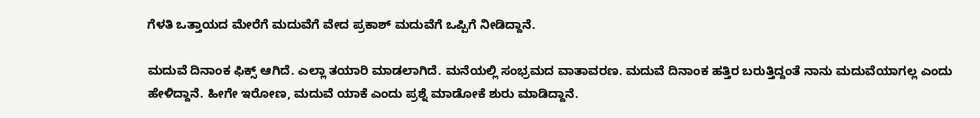ಗೆಳತಿ ಒತ್ತಾಯದ ಮೇರೆಗೆ ಮದುವೆಗೆ ವೇದ ಪ್ರಕಾಶ್‌ ಮದುವೆಗೆ ಒಪ್ಪಿಗೆ ನೀಡಿದ್ದಾನೆ.

ಮದುವೆ ದಿನಾಂಕ ಫಿಕ್ಸ್‌ ಆಗಿದೆ. ಎಲ್ಲಾ ತಯಾರಿ ಮಾಡಲಾಗಿದೆ. ಮನೆಯಲ್ಲಿ ಸಂಭ್ರಮದ ವಾತಾವರಣ. ಮದುವೆ ದಿನಾಂಕ ಹತ್ತಿರ ಬರುತ್ತಿದ್ದಂತೆ ನಾನು ಮದುವೆಯಾಗಲ್ಲ ಎಂದು ಹೇಳಿದ್ದಾನೆ. ಹೀಗೇ ಇರೋಣ, ಮದುವೆ ಯಾಕೆ ಎಂದು ಪ್ರಶ್ನೆ ಮಾಡೋಕೆ ಶುರು ಮಾಡಿದ್ದಾನೆ.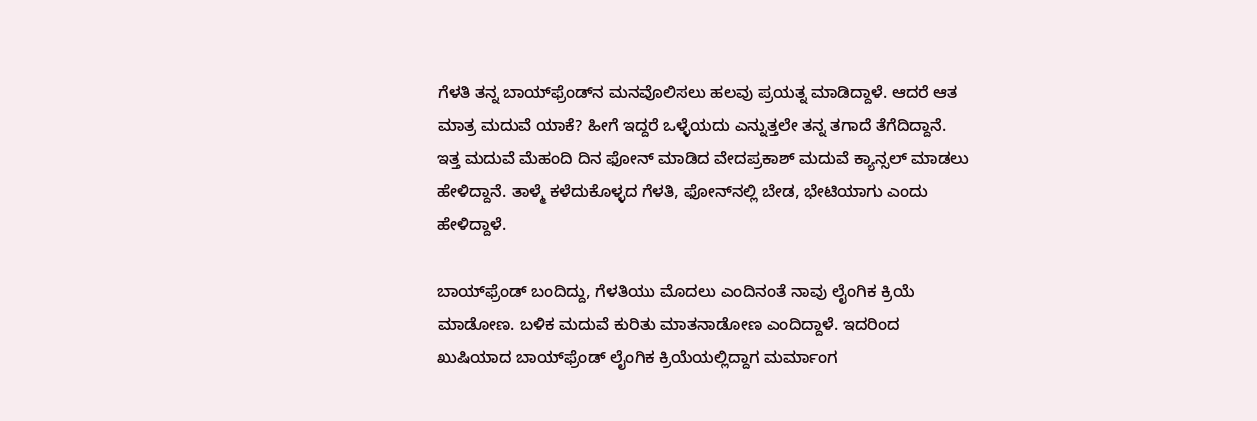ಗೆಳತಿ ತನ್ನ ಬಾಯ್‌ಫ್ರೆಂಡ್‌ನ ಮನವೊಲಿಸಲು ಹಲವು ಪ್ರಯತ್ನ ಮಾಡಿದ್ದಾಳೆ. ಆದರೆ ಆತ ಮಾತ್ರ ಮದುವೆ ಯಾಕೆ? ಹೀಗೆ ಇದ್ದರೆ ಒಳ್ಳೆಯದು ಎನ್ನುತ್ತಲೇ ತನ್ನ ತಗಾದೆ ತೆಗೆದಿದ್ದಾನೆ. ಇತ್ತ ಮದುವೆ ಮೆಹಂದಿ ದಿನ ಫೋನ್‌ ಮಾಡಿದ ವೇದಪ್ರಕಾಶ್‌ ಮದುವೆ ಕ್ಯಾನ್ಸಲ್‌ ಮಾಡಲು ಹೇಳಿದ್ದಾನೆ. ತಾಳ್ಮೆ ಕಳೆದುಕೊಳ್ಳದ ಗೆಳತಿ, ಫೋನ್‌ನಲ್ಲಿ ಬೇಡ, ಭೇಟಿಯಾಗು ಎಂದು ಹೇಳಿದ್ದಾಳೆ.

ಬಾಯ್‌ಫ್ರೆಂಡ್‌ ಬಂದಿದ್ದು, ಗೆಳತಿಯು ಮೊದಲು ಎಂದಿನಂತೆ ನಾವು ಲೈಂಗಿಕ ಕ್ರಿಯೆ ಮಾಡೋಣ. ಬಳಿಕ ಮದುವೆ ಕುರಿತು ಮಾತನಾಡೋಣ ಎಂದಿದ್ದಾಳೆ. ಇದರಿಂದ ಖುಷಿಯಾದ ಬಾಯ್‌ಫ್ರೆಂಡ್‌ ಲೈಂಗಿಕ ಕ್ರಿಯೆಯಲ್ಲಿದ್ದಾಗ ಮರ್ಮಾಂಗ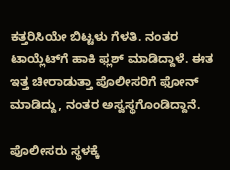ಕತ್ತರಿಸಿಯೇ ಬಿಟ್ಟಳು ಗೆಳತಿ. ನಂತರ ಟಾಯ್ಲೆಟ್‌ಗೆ ಹಾಕಿ ಫ್ಲಶ್‌ ಮಾಡಿದ್ದಾಳೆ. ಈತ ಇತ್ತ ಚೀರಾಡುತ್ತಾ ಪೊಲೀಸರಿಗೆ ಫೋನ್‌ ಮಾಡಿದ್ದು, ನಂತರ ಅಸ್ವಸ್ಥಗೊಂಡಿದ್ದಾನೆ.

ಪೊಲೀಸರು ಸ್ಥಳಕ್ಕೆ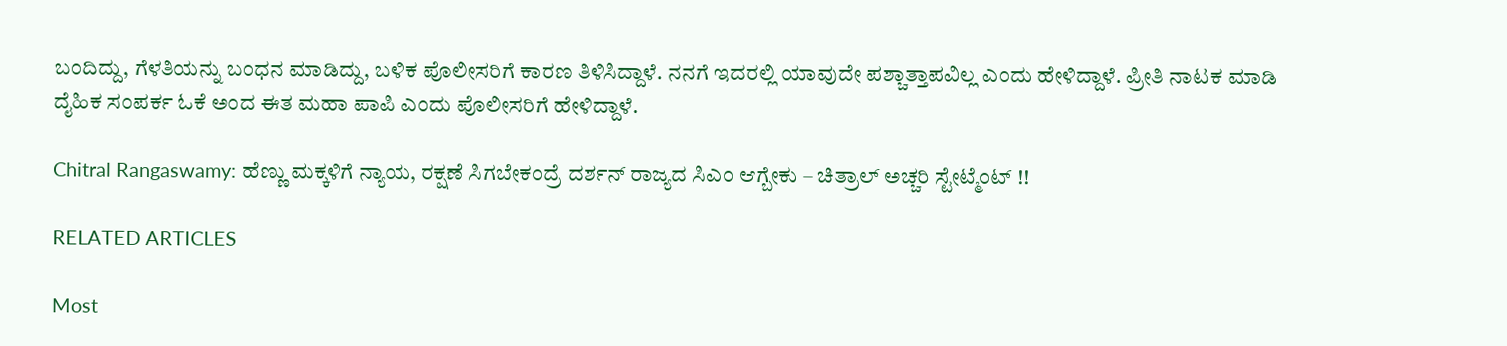ಬಂದಿದ್ದು, ಗೆಳತಿಯನ್ನು ಬಂಧನ ಮಾಡಿದ್ದು, ಬಳಿಕ ಪೊಲೀಸರಿಗೆ ಕಾರಣ ತಿಳಿಸಿದ್ದಾಳೆ. ನನಗೆ ಇದರಲ್ಲಿ ಯಾವುದೇ ಪಶ್ಚಾತ್ತಾಪವಿಲ್ಲ ಎಂದು ಹೇಳಿದ್ದಾಳೆ. ಪ್ರೀತಿ ನಾಟಕ ಮಾಡಿ ದೈಹಿಕ ಸಂಪರ್ಕ ಓಕೆ ಅಂದ ಈತ ಮಹಾ ಪಾಪಿ ಎಂದು ಪೊಲೀಸರಿಗೆ ಹೇಳಿದ್ದಾಳೆ.

Chitral Rangaswamy: ಹೆಣ್ಣು ಮಕ್ಕಳಿಗೆ ನ್ಯಾಯ, ರಕ್ಷಣೆ ಸಿಗಬೇಕಂದ್ರೆ ದರ್ಶನ್ ರಾಜ್ಯದ ಸಿಎಂ ಆಗ್ಬೇಕು – ಚಿತ್ರಾಲ್ ಅಚ್ಚರಿ ಸ್ಟೇಟ್ಮೆಂಟ್ !!

RELATED ARTICLES

Most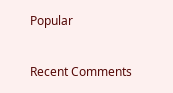Popular

Recent Comments